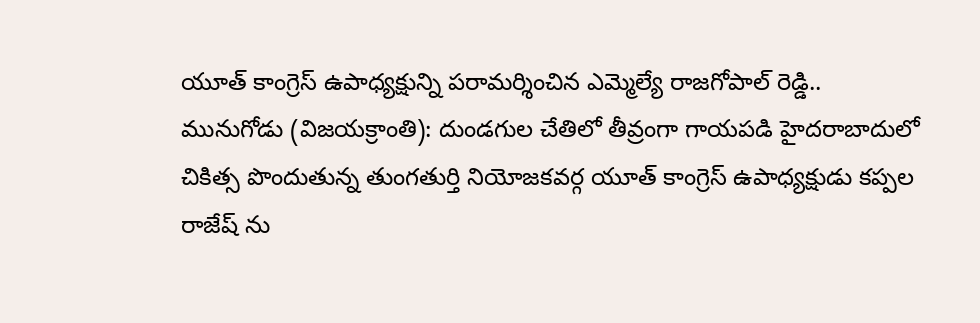యూత్ కాంగ్రెస్ ఉపాధ్యక్షున్ని పరామర్శించిన ఎమ్మెల్యే రాజగోపాల్ రెడ్డి..
మునుగోడు (విజయక్రాంతి): దుండగుల చేతిలో తీవ్రంగా గాయపడి హైదరాబాదులో చికిత్స పొందుతున్న తుంగతుర్తి నియోజకవర్గ యూత్ కాంగ్రెస్ ఉపాధ్యక్షుడు కప్పల రాజేష్ ను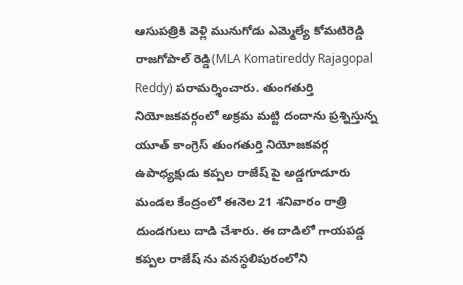ఆసుపత్రికి వెళ్లి మునుగోడు ఎమ్మెల్యే కోమటిరెడ్డి రాజగోపాల్ రెడ్డి(MLA Komatireddy Rajagopal Reddy) పరామర్శించారు. తుంగతుర్తి నియోజకవర్గంలో అక్రమ మట్టి దందాను ప్రశ్నిస్తున్న యూత్ కాంగ్రెస్ తుంగతుర్తి నియోజకవర్గ ఉపాధ్యక్షుడు కప్పల రాజేష్ పై అడ్డగూడూరు మండల కేంద్రంలో ఈనెల 21 శనివారం రాత్రి దుండగులు దాడి చేశారు. ఈ దాడిలో గాయపడ్డ కప్పల రాజేష్ ను వనస్థలిపురంలోని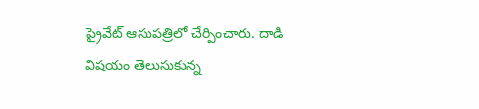ప్రైవేట్ ఆసుపత్రిలో చేర్పించారు. దాడి విషయం తెలుసుకున్న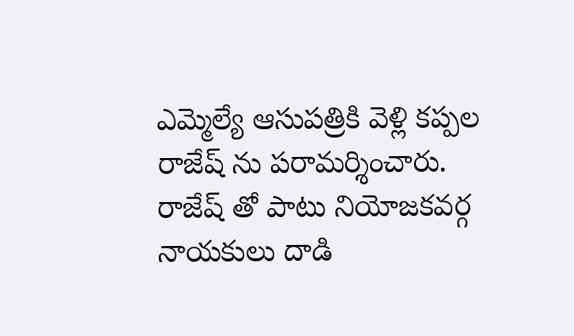ఎమ్మెల్యే ఆసుపత్రికి వెళ్లి కప్పల రాజేష్ ను పరామర్శించారు. రాజేష్ తో పాటు నియోజకవర్గ నాయకులు దాడి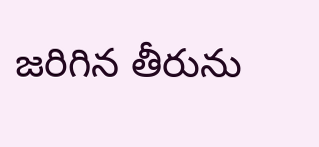జరిగిన తీరును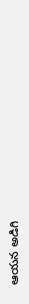ఆయన అడిగి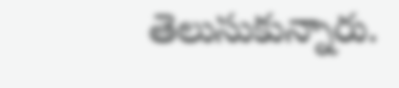తెలుసుకున్నారు.